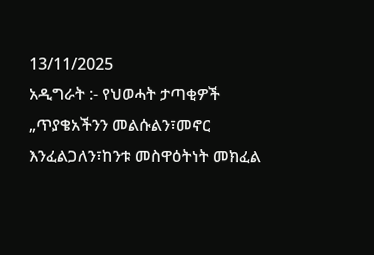13/11/2025
አዲግራት :- የህወሓት ታጣቂዎች „ጥያቄአችንን መልሱልን፣መኖር እንፈልጋለን፣ከንቱ መስዋዕትነት መክፈል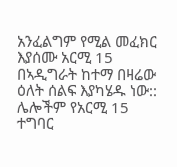አንፈልግም የሚል መፈክር እያሰሙ አርሚ 15 በኣዲግራት ከተማ በዛሬው ዕለት ሰልፍ እያካሄዱ ነው:: ሌሎችም የአርሚ 15 ተግባር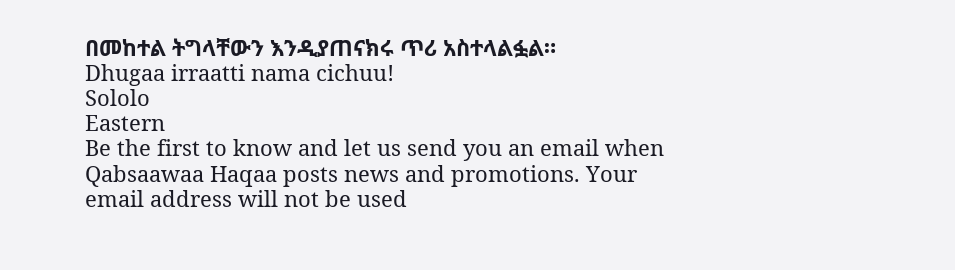በመከተል ትግላቸውን እንዲያጠናክሩ ጥሪ አስተላልፏል።
Dhugaa irraatti nama cichuu!
Sololo
Eastern
Be the first to know and let us send you an email when Qabsaawaa Haqaa posts news and promotions. Your email address will not be used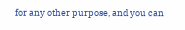for any other purpose, and you can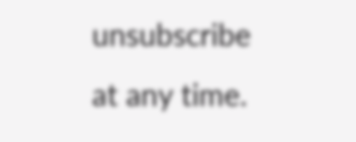unsubscribe at any time.